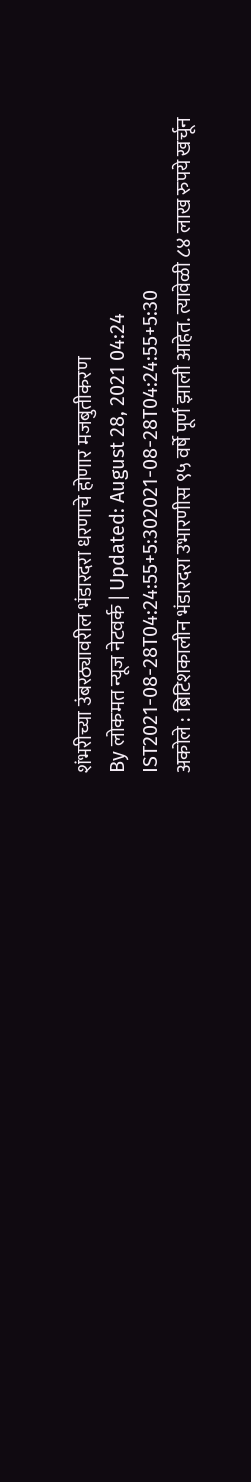शंभरीच्या उंबरठ्यावरील भंडारदरा धरणाचे होणार मजबुतीकरण
By लोकमत न्यूज नेटवर्क | Updated: August 28, 2021 04:24 IST2021-08-28T04:24:55+5:302021-08-28T04:24:55+5:30
अकोले : ब्रिटिशकालीन भंडारदरा उभारणीस ९५ वर्षे पूर्ण झाली आहेत. त्यावेळी ८४ लाख रुपये खर्चून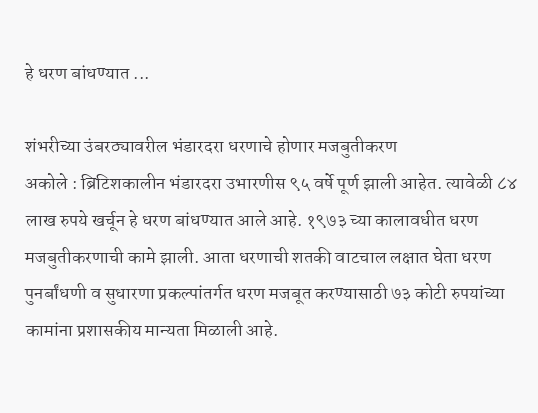हे धरण बांधण्यात ...

शंभरीच्या उंबरठ्यावरील भंडारदरा धरणाचे होणार मजबुतीकरण
अकोले : ब्रिटिशकालीन भंडारदरा उभारणीस ९५ वर्षे पूर्ण झाली आहेत. त्यावेळी ८४ लाख रुपये खर्चून हे धरण बांधण्यात आले आहे. १९७३ च्या कालावधीत धरण मजबुतीकरणाची कामे झाली. आता धरणाची शतकी वाटचाल लक्षात घेता धरण पुनर्बांधणी व सुधारणा प्रकल्पांतर्गत धरण मजबूत करण्यासाठी ७३ कोटी रुपयांच्या कामांना प्रशासकीय मान्यता मिळाली आहे.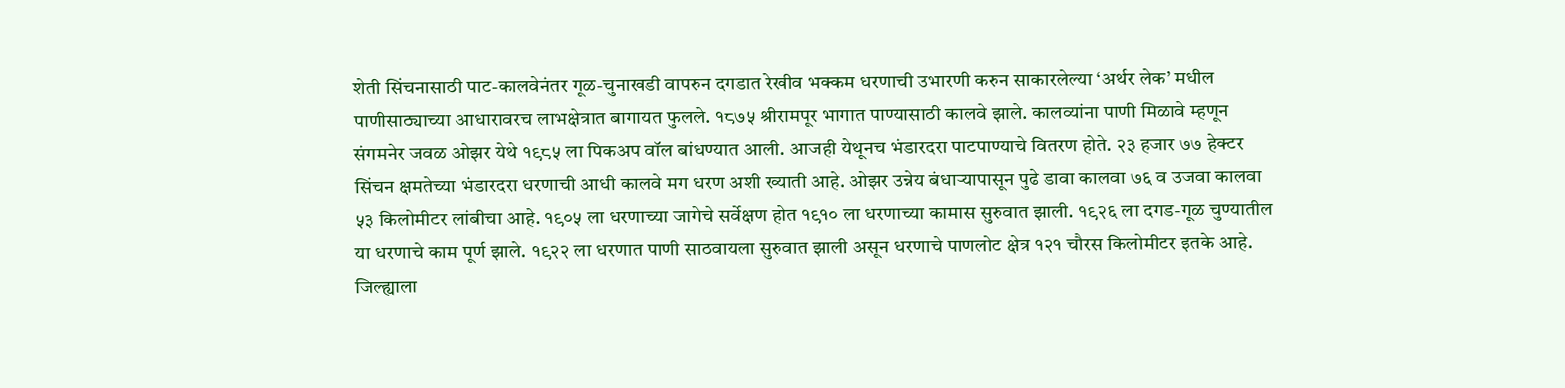शेती सिंचनासाठी पाट-कालवेनंतर गूळ-चुनाखडी वापरुन दगडात रेखीव भक्कम धरणाची उभारणी करुन साकारलेल्या ‘अर्थर लेक’ मधील पाणीसाठ्याच्या आधारावरच लाभक्षेत्रात बागायत फुलले. १८७५ श्रीरामपूर भागात पाण्यासाठी कालवे झाले. कालव्यांना पाणी मिळावे म्हणून संगमनेर जवळ ओझर येथे १९८५ ला पिकअप वॉल बांधण्यात आली. आजही येथूनच भंडारदरा पाटपाण्याचे वितरण होते. २३ हजार ७७ हेक्टर सिंचन क्षमतेच्या भंडारदरा धरणाची आधी कालवे मग धरण अशी ख्याती आहे. ओझर उन्नेय बंधाऱ्यापासून पुढे डावा कालवा ७६ व उजवा कालवा ५३ किलोमीटर लांबीचा आहे. १९०५ ला धरणाच्या जागेचे सर्वेक्षण होत १९१० ला धरणाच्या कामास सुरुवात झाली. १९२६ ला दगड-गूळ चुण्यातील या धरणाचे काम पूर्ण झाले. १९२२ ला धरणात पाणी साठवायला सुरुवात झाली असून धरणाचे पाणलोट क्षेत्र १२१ चौरस किलोमीटर इतके आहे. जिल्ह्याला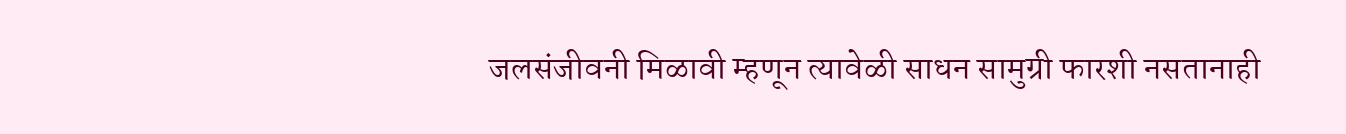जलसंजीवनी मिळावी म्हणून त्यावेळी साधन सामुग्री फारशी नसतानाही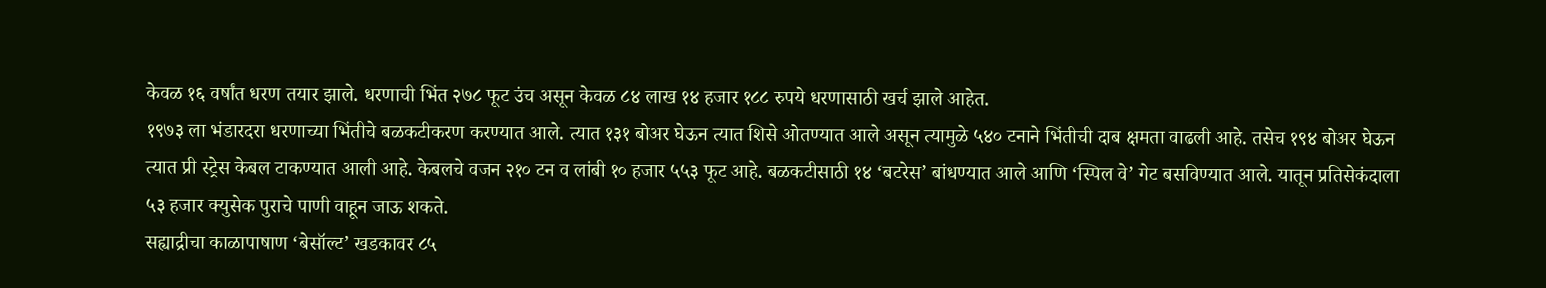केवळ १६ वर्षांत धरण तयार झाले. धरणाची भिंत २७८ फूट उंच असून केवळ ८४ लाख १४ हजार १८८ रुपये धरणासाठी खर्च झाले आहेत.
१९७३ ला भंडारदरा धरणाच्या भिंतीचे बळकटीकरण करण्यात आले. त्यात १३१ बोअर घेऊन त्यात शिसे ओतण्यात आले असून त्यामुळे ५४० टनाने भिंतीची दाब क्षमता वाढली आहे. तसेच १९४ बोअर घेऊन त्यात प्री स्ट्रेस केबल टाकण्यात आली आहे. केबलचे वजन २१० टन व लांबी १० हजार ५५३ फूट आहे. बळकटीसाठी १४ ‘बटरेस’ बांधण्यात आले आणि ‘स्पिल वे’ गेट बसविण्यात आले. यातून प्रतिसेकंदाला ५३ हजार क्युसेक पुराचे पाणी वाहून जाऊ शकते.
सह्याद्रीचा काळापाषाण ‘बेसॉल्ट’ खडकावर ८५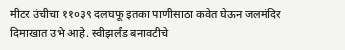मीटर उंचीचा ११०३९ दलघफू इतका पाणीसाठा कवेत घेऊन जलमंदिर दिमाखात उभे आहे. स्वीझर्लंड बनावटीचे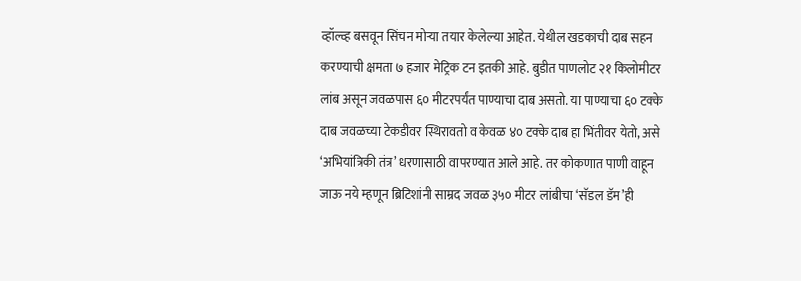व्हॉल्व्ह बसवून सिंचन मोऱ्या तयार केलेल्या आहेत. येथील खडकाची दाब सहन करण्याची क्षमता ७ हजार मेट्रिक टन इतकी आहे. बुडीत पाणलोट २१ किलोमीटर लांब असून जवळपास ६० मीटरपर्यंत पाण्याचा दाब असतो. या पाण्याचा ६० टक्के दाब जवळच्या टेकडीवर स्थिरावतो व केवळ ४० टक्के दाब हा भिंतीवर येतो, असे ‘अभियांत्रिकी तंत्र’ धरणासाठी वापरण्यात आले आहे. तर कोकणात पाणी वाहून जाऊ नये म्हणून ब्रिटिशांनी साम्रद जवळ ३५० मीटर लांबीचा ‘सॅडल डॅम’ही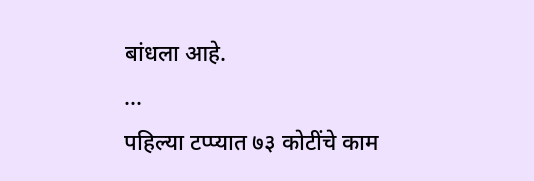बांधला आहे.
...
पहिल्या टप्प्यात ७३ कोटींचे काम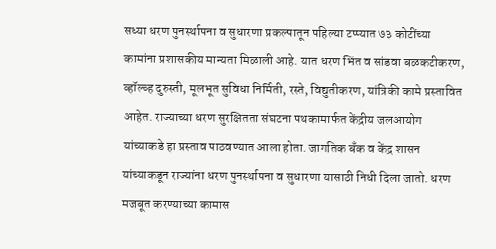सध्या धरण पुनर्स्थापना व सुधारणा प्रकल्पातून पहिल्या टप्प्यात ७३ कोटींच्या कामांना प्रशासकीय मान्यता मिळाली आहे. यात धरण भिंत व सांडवा बळकटीकरण, व्हॉल्व्ह दुरुस्ती, मूलभूत सुविधा निर्मिती, रस्ते, विद्युतीकरण, यांत्रिकी कामे प्रस्तावित आहेत. राज्याच्या धरण सुरक्षितता संघटना पथकामार्फत केंद्रीय जलआयोग यांच्याकडे हा प्रस्ताव पाठवण्यात आला होता. जागतिक बँक व केंद्र शासन यांच्याकडून राज्यांना धरण पुनर्स्थापना व सुधारणा यासाठी निधी दिला जातो. धरण मजबूत करण्याच्या कामास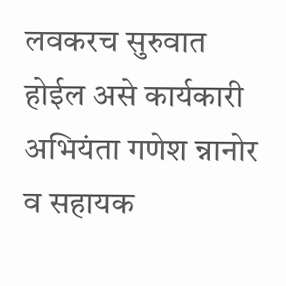लवकरच सुरुवात होईल असे कार्यकारी अभियंता गणेश न्नानोर व सहायक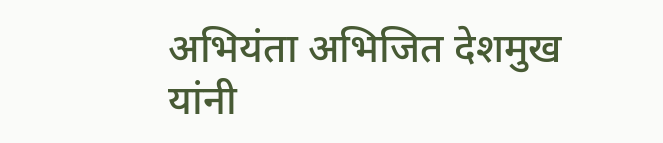अभियंता अभिजित देशमुख यांनी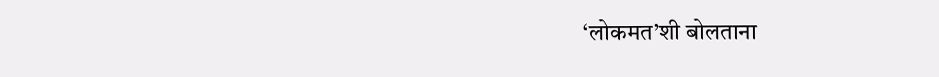‘लोकमत’शी बोलताना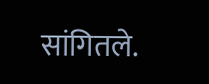सांगितले.